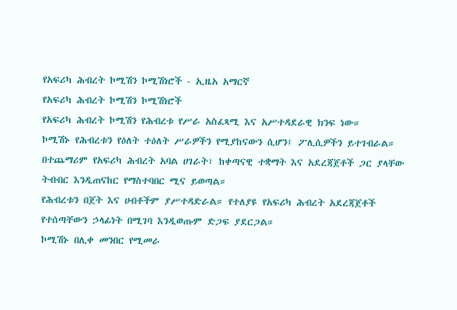የአፍሪካ ሕብረት ኮሚሽን ኮሚሽነሮች - ኢዜአ አማርኛ
የአፍሪካ ሕብረት ኮሚሽን ኮሚሽነሮች
የአፍሪካ ሕብረት ኮሚሽን የሕብረቱ የሥራ አስፈጻሚ እና አሥተዳደራዊ ክንፍ ነው።
ኮሚሽኑ የሕብረቱን የዕለት ተዕለት ሥራዎችን የሚያከናውን ሲሆን፤ ፖሊሲዎችን ይተገብራል።
በተጨማሪም የአፍሪካ ሕብረት አባል ሀገራት፣ ከቀጣናዊ ተቋማት እና አደረጃጀቶች ጋር ያላቸው ትብብር እንዲጠናከር የማስተባበር ሚና ይወጣል።
የሕብረቱን በጀት እና ሀብቶችም ያሥተዳድራል። የተለያዩ የአፍሪካ ሕብረት አደረጃጀቶች የተሰጣቸውን ኃላፊነት በሚገባ እንዲወጡም ድጋፍ ያደርጋል።
ኮሚሽኑ በሊቀ መንበር የሚመራ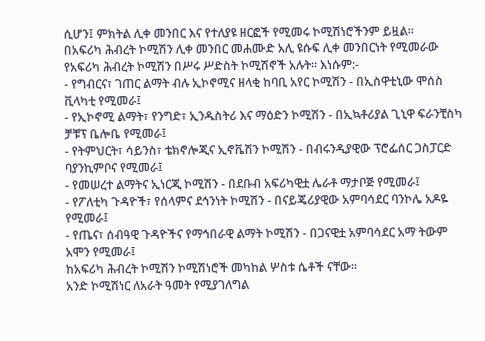ሲሆን፤ ምክትል ሊቀ መንበር እና የተለያዩ ዘርፎች የሚመሩ ኮሚሽነሮችንም ይዟል።
በአፍሪካ ሕብረት ኮሚሽን ሊቀ መንበር መሐሙድ አሊ ዩሱፍ ሊቀ መንበርነት የሚመራው የአፍሪካ ሕብረት ኮሚሽን በሥሩ ሥድስት ኮሚሽኖች አሉት። እነሱም:-
- የግብርና፣ ገጠር ልማት ብሉ ኢኮኖሚና ዘላቂ ከባቢ አየር ኮሚሽን - በኢስዋቲኒው ሞሰስ ቪላካቲ የሚመራ፤
- የኢኮኖሚ ልማት፣ የንግድ፣ ኢንዱስትሪ እና ማዕድን ኮሚሽን - በኢኳቶሪያል ጊኒዋ ፍራንቺስካ ቻቹፕ ቤሎቤ የሚመራ፤
- የትምህርት፣ ሳይንስ፣ ቴክኖሎጂና ኢኖቬሽን ኮሚሽን - በብሩንዲያዊው ፕሮፌሰር ጋስፓርድ ባያንኪምቦና የሚመራ፤
- የመሠረተ ልማትና ኢነርጂ ኮሚሽን - በደቡብ አፍሪካዊቷ ሌራቶ ማታቦጅ የሚመራ፤
- የፖለቲካ ጉዳዮች፣ የሰላምና ደኅንነት ኮሚሽን - በናይጄሪያዊው አምባሳደር ባንኮሌ አዶዬ የሚመራ፤
- የጤና፣ ሰብዓዊ ጉዳዮችና የማኅበራዊ ልማት ኮሚሽን - በጋናዊቷ አምባሳደር አማ ትውም አሞን የሚመራ፤
ከአፍሪካ ሕብረት ኮሚሽን ኮሚሽነሮች መካከል ሦስቱ ሴቶች ናቸው።
አንድ ኮሚሽነር ለአራት ዓመት የሚያገለግል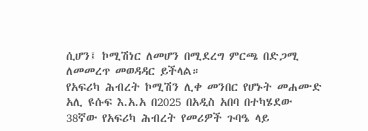ሲሆን፤ ኮሚሽነር ለመሆን በሚደረግ ምርጫ በድጋሚ ለመመረጥ መወዳዳር ይችላል።
የአፍሪካ ሕብረት ኮሚሽን ሊቀ መንበር የሆኑት መሐሙድ አሊ ዩሱፍ እ.አ.አ በ2025 በአዲስ አበባ በተካሄደው 38ኛው የአፍሪካ ሕብረት የመሪዎች ጉባዔ ላይ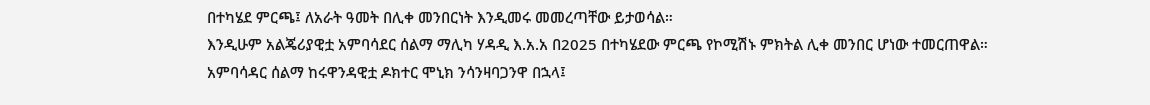በተካሄደ ምርጫ፤ ለአራት ዓመት በሊቀ መንበርነት እንዲመሩ መመረጣቸው ይታወሳል።
እንዲሁም አልጄሪያዊቷ አምባሳደር ሰልማ ማሊካ ሃዳዲ እ.አ.አ በ2025 በተካሄደው ምርጫ የኮሚሽኑ ምክትል ሊቀ መንበር ሆነው ተመርጠዋል።
አምባሳዳር ሰልማ ከሩዋንዳዊቷ ዶክተር ሞኒክ ንሳንዛባጋንዋ በኋላ፤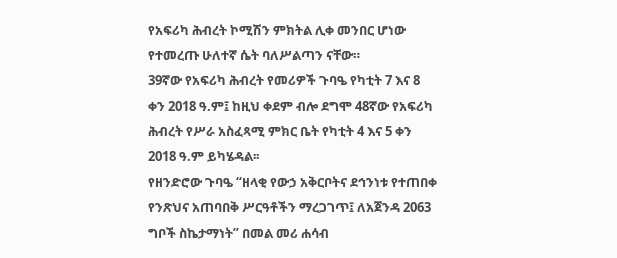የአፍሪካ ሕብረት ኮሚሽን ምክትል ሊቀ መንበር ሆነው የተመረጡ ሁለተኛ ሴት ባለሥልጣን ናቸው።
39ኛው የአፍሪካ ሕብረት የመሪዎች ጉባዔ የካቲት 7 እና 8 ቀን 2018 ዓ.ም፤ ከዚህ ቀደም ብሎ ደግሞ 48ኛው የአፍሪካ ሕብረት የሥራ አስፈጻሚ ምክር ቤት የካቲት 4 እና 5 ቀን 2018 ዓ.ም ይካሄዳል፡፡
የዘንድሮው ጉባዔ “ዘላቂ የውኃ አቅርቦትና ደኅንነቱ የተጠበቀ የንጽህና አጠባበቅ ሥርዓቶችን ማረጋገጥ፤ ለአጀንዳ 2063 ግቦች ስኬታማነት” በመል መሪ ሐሳብ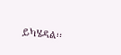ይካሄዳል፡፡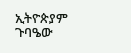ኢትዮጵያም ጉባዔው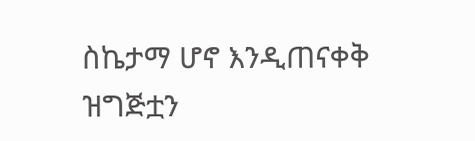ስኬታማ ሆኖ እንዲጠናቀቅ ዝግጅቷን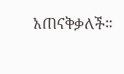አጠናቅቃለች።